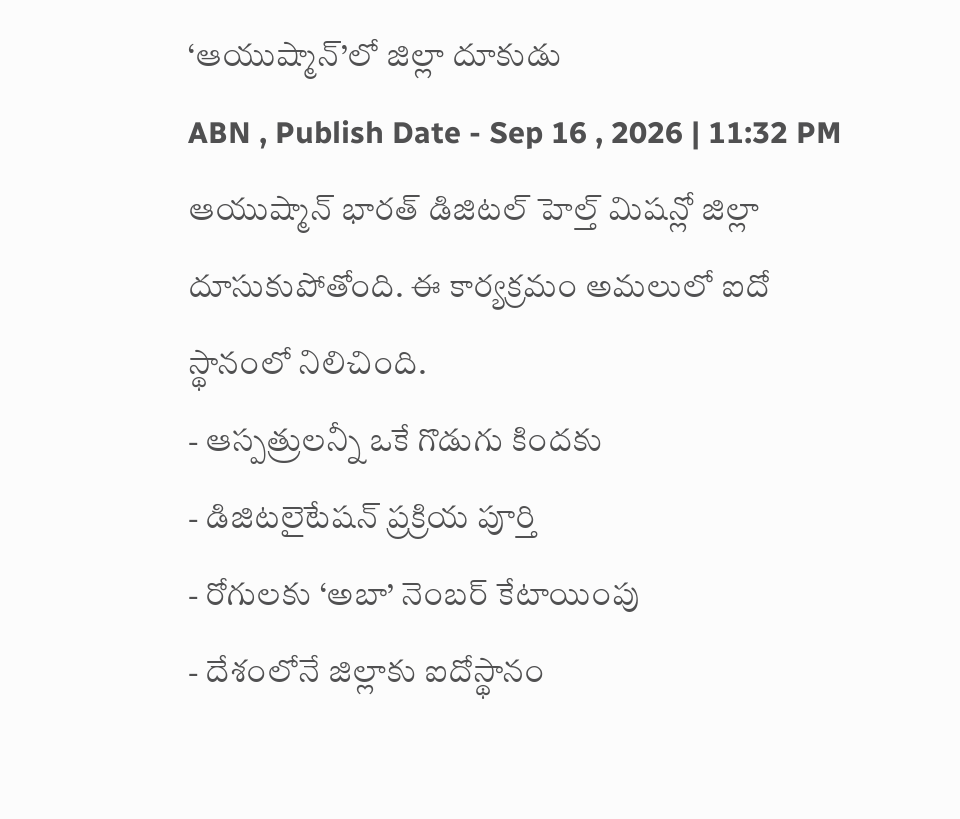‘ఆయుష్మాన్’లో జిల్లా దూకుడు
ABN , Publish Date - Sep 16 , 2026 | 11:32 PM
ఆయుష్మాన్ భారత్ డిజిటల్ హెల్త్ మిషన్లో జిల్లా దూసుకుపోతోంది. ఈ కార్యక్రమం అమలులో ఐదో స్థానంలో నిలిచింది.
- ఆస్పత్రులన్నీ ఒకే గొడుగు కిందకు
- డిజిటలైటేషన్ ప్రక్రియ పూర్తి
- రోగులకు ‘అబా’ నెంబర్ కేటాయింపు
- దేశంలోనే జిల్లాకు ఐదోస్థానం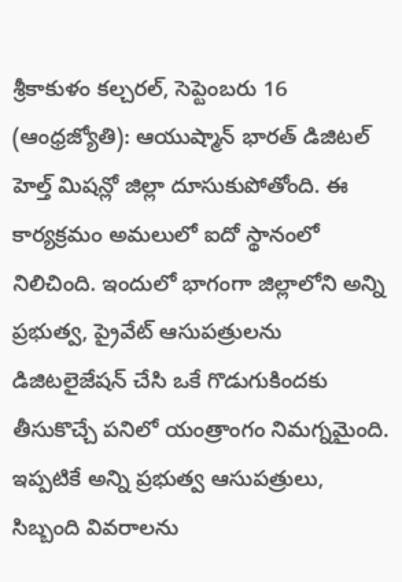శ్రీకాకుళం కల్చరల్, సెప్టెంబరు 16 (ఆంధ్రజ్యోతి): ఆయుష్మాన్ భారత్ డిజిటల్ హెల్త్ మిషన్లో జిల్లా దూసుకుపోతోంది. ఈ కార్యక్రమం అమలులో ఐదో స్థానంలో నిలిచింది. ఇందులో భాగంగా జిల్లాలోని అన్ని ప్రభుత్వ, ప్రైవేట్ ఆసుపత్రులను డిజిటలైజేషన్ చేసి ఒకే గొడుగుకిందకు తీసుకొచ్చే పనిలో యంత్రాంగం నిమగ్నమైంది. ఇప్పటికే అన్ని ప్రభుత్వ ఆసుపత్రులు, సిబ్బంది వివరాలను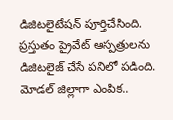డిజిటలైటేషన్ పూర్తిచేసింది. ప్రస్తుతం ప్రైవేట్ ఆస్పత్రులను డిజిటలైజ్ చేసే పనిలో పడింది.
మోడల్ జిల్లాగా ఎంపిక..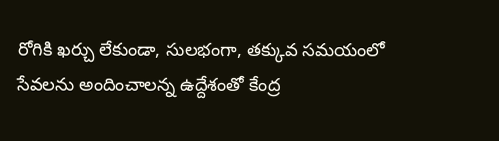రోగికి ఖర్చు లేకుండా, సులభంగా, తక్కువ సమయంలో సేవలను అందించాలన్న ఉద్దేశంతో కేంద్ర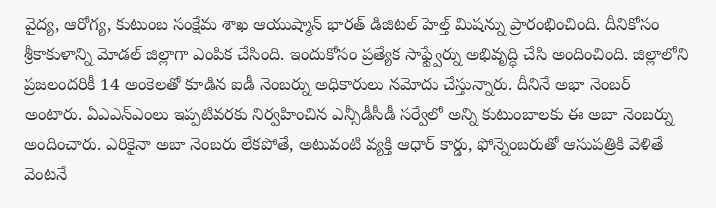వైద్య, ఆరోగ్య, కుటుంబ సంక్షేమ శాఖ ఆయుష్మాన్ భారత్ డిజిటల్ హెల్త్ మిషన్ను ప్రారంభించింది. దీనికోసం శ్రీకాకుళాన్ని మోడల్ జిల్లాగా ఎంపిక చేసింది. ఇందుకోసం ప్రత్యేక సాఫ్ట్వేర్ను అభివృద్ధి చేసి అందించింది. జిల్లాలోని ప్రజలందరికీ 14 అంకెలతో కూడిన ఐడీ నెంబర్ను అధికారులు నమోదు చేస్తున్నారు. దీనినే అభా నెంబర్ అంటారు. ఏఎఎన్ఎంలు ఇప్పటివరకు నిర్వహించిన ఎన్సీడీసీడీ సర్వేలో అన్ని కుటుంబాలకు ఈ అబా నెంబర్ను అందించారు. ఎరికైనా అబా నెంబరు లేకపోతే, అటువంటి వ్యక్తి ఆధార్ కార్డు, ఫోన్నెంబరుతో ఆసుపత్రికి వెళితే వెంటనే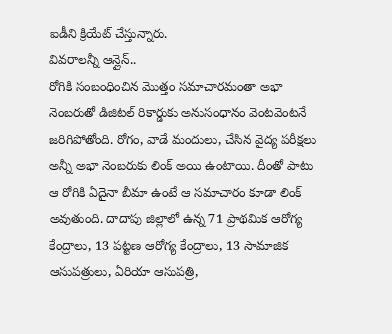ఐడీని క్రియేట్ చేస్తున్నారు.
వివరాలన్నీ ఆన్లైన్..
రోగికి సంబంధించిన మొత్తం సమాచారమంతా అభా నెంబరుతో డిజిటల్ రికార్డుకు అనుసంధానం వెంటవెంటనే జరిగిపోతోంది. రోగం, వాడే మందులు, చేసిన వైద్య పరీక్షలు అన్నీ అభా నెంబరుకు లింక్ అయి ఉంటాయి. దీంతో పాటు ఆ రోగికి ఏదైనా బీమా ఉంటే ఆ సమాచారం కూడా లింక్ అవుతుంది. దాదాపు జిల్లాలో ఉన్న 71 ప్రాథమిక ఆరోగ్య కేంద్రాలు, 13 పట్టణ ఆరోగ్య కేంద్రాలు, 13 సామాజిక ఆసుపత్రులు, ఏరియా ఆసుపత్రి,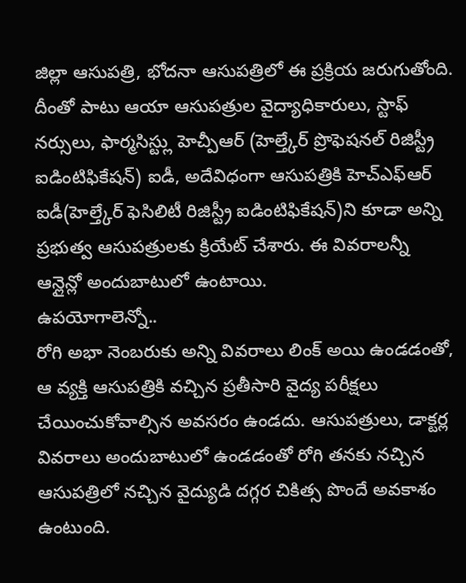జిల్లా ఆసుపత్రి, భోదనా ఆసుపత్రిలో ఈ ప్రక్రియ జరుగుతోంది. దీంతో పాటు ఆయా ఆసుపత్రుల వైద్యాధికారులు, స్టాఫ్ నర్సులు, ఫార్మసిస్ట్లు హెచ్పీఆర్ (హెల్త్కేర్ ప్రొఫెషనల్ రిజిస్ట్రీ ఐడింటిఫికేషన్) ఐడీ, అదేవిధంగా ఆసుపత్రికి హెచ్ఎఫ్ఆర్ ఐడీ(హెల్త్కేర్ ఫెసిలిటీ రిజిస్ట్రీ ఐడింటిఫికేషన్)ని కూడా అన్ని ప్రభుత్వ ఆసుపత్రులకు క్రియేట్ చేశారు. ఈ వివరాలన్నీ ఆన్లైన్లో అందుబాటులో ఉంటాయి.
ఉపయోగాలెన్నో..
రోగి అభా నెంబరుకు అన్ని వివరాలు లింక్ అయి ఉండడంతో, ఆ వ్యక్తి ఆసుపత్రికి వచ్చిన ప్రతీసారి వైద్య పరీక్షలు చేయించుకోవాల్సిన అవసరం ఉండదు. ఆసుపత్రులు, డాక్టర్ల వివరాలు అందుబాటులో ఉండడంతో రోగి తనకు నచ్చిన ఆసుపత్రిలో నచ్చిన వైద్యుడి దగ్గర చికిత్స పొందే అవకాశం ఉంటుంది.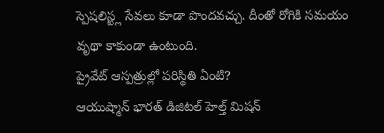స్పెషలిస్ట్ల సేవలు కూడా పొందవచ్చు. దీంతో రోగికి సమయం వృథా కాకుండా ఉంటుంది.
ప్రైవేట్ ఆస్పత్రుల్లో పరిస్థితి ఏంటి?
ఆయుష్మాన్ భారత్ డిజిటల్ హెల్త్ మిషన్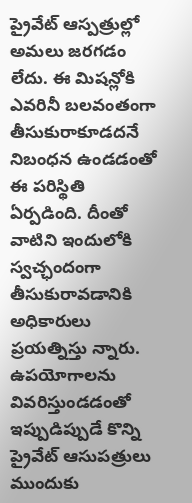ప్రైవేట్ ఆస్పత్రుల్లో అమలు జరగడం లేదు. ఈ మిషన్లోకి ఎవరినీ బలవంతంగా తీసుకురాకూడదనే నిబంధన ఉండడంతో ఈ పరిస్థితి ఏర్పడింది. దీంతో వాటిని ఇందులోకి స్వచ్ఛందంగా తీసుకురావడానికి అధికారులు ప్రయత్నిస్తు న్నారు. ఉపయోగాలను వివరిస్తుండడంతో ఇప్పుడిప్పుడే కొన్ని ప్రైవేట్ ఆసుపత్రులు ముందుకు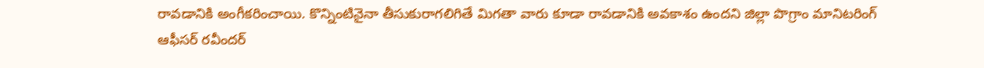రావడానికి అంగీకరించాయి. కొన్నింటినైనా తీసుకురాగలిగితే మిగతా వారు కూడా రావడానికి అవకాశం ఉందని జిల్లా పొగ్రాం మానిటరింగ్ ఆఫీసర్ రవీందర్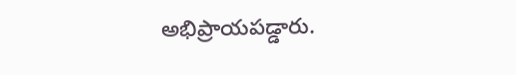అభిప్రాయపడ్డారు.